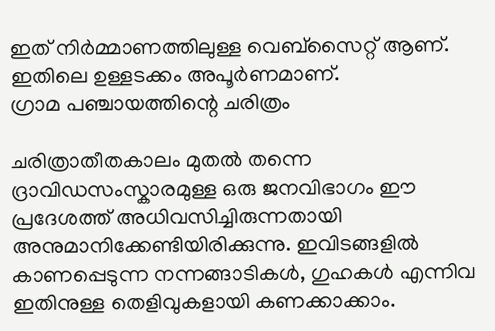ഇത് നിർമ്മാണത്തിലുള്ള വെബ്സൈറ്റ് ആണ്. ഇതിലെ ഉള്ളടക്കം അപൂർണമാണ്.
ഗ്രാമ പഞ്ചായത്തിന്റെ ചരിത്രം

ചരിത്രാതീതകാലം മുതല്‍ തന്നെ ദ്രാവിഡസംസ്കാരമുള്ള ഒരു ജനവിഭാഗം ഈ പ്രദേശത്ത് അധിവസിച്ചിരുന്നതായി അനുമാനിക്കേണ്ടിയിരിക്കുന്നു. ഇവിടങ്ങളില്‍ കാണപ്പെടുന്ന നന്നങ്ങാടികള്‍, ഗുഹകള്‍ എന്നിവ ഇതിനുള്ള തെളിവുകളായി കണക്കാക്കാം.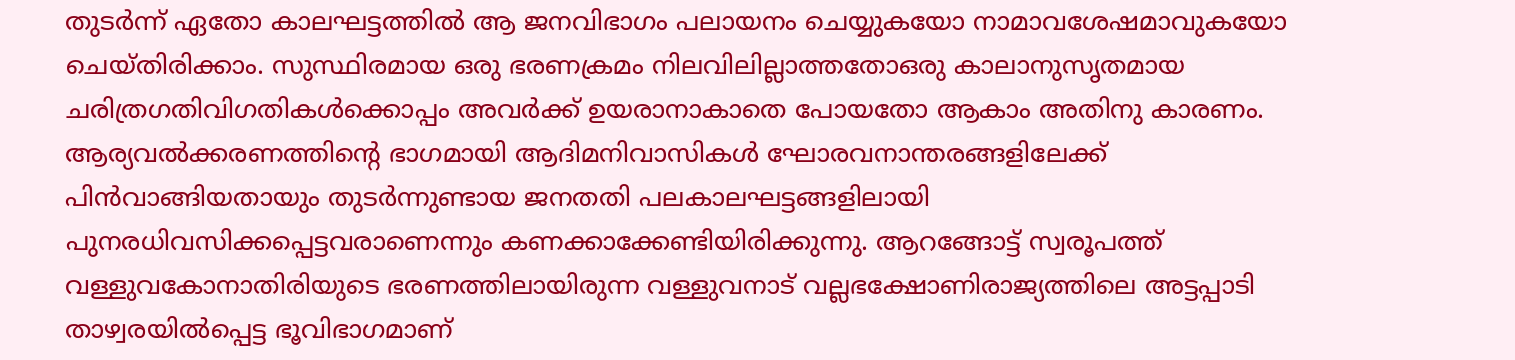തുടര്‍ന്ന് ഏതോ കാലഘട്ടത്തില്‍ ആ ജനവിഭാഗം പലായനം ചെയ്യുകയോ നാമാവശേഷമാവുകയോ ചെയ്തിരിക്കാം. സുസ്ഥിരമായ ഒരു ഭരണക്രമം നിലവിലില്ലാത്തതോഒരു കാലാനുസൃതമായ ചരിത്രഗതിവിഗതികള്‍ക്കൊപ്പം അവര്‍ക്ക് ഉയരാനാകാതെ പോയതോ ആകാം അതിനു കാരണം. ആര്യവല്‍ക്കരണത്തിന്റെ ഭാഗമായി ആദിമനിവാസികള്‍ ഘോരവനാന്തരങ്ങളിലേക്ക് പിന്‍വാങ്ങിയതായും തുടര്‍ന്നുണ്ടായ ജനതതി പലകാലഘട്ടങ്ങളിലായി പുനരധിവസിക്കപ്പെട്ടവരാണെന്നും കണക്കാക്കേണ്ടിയിരിക്കുന്നു. ആറങ്ങോട്ട് സ്വരൂപത്ത് വള്ളുവകോനാതിരിയുടെ ഭരണത്തിലായിരുന്ന വള്ളുവനാട് വല്ലഭക്ഷോണിരാജ്യത്തിലെ അട്ടപ്പാടി താഴ്വരയില്‍പ്പെട്ട ഭൂവിഭാഗമാണ്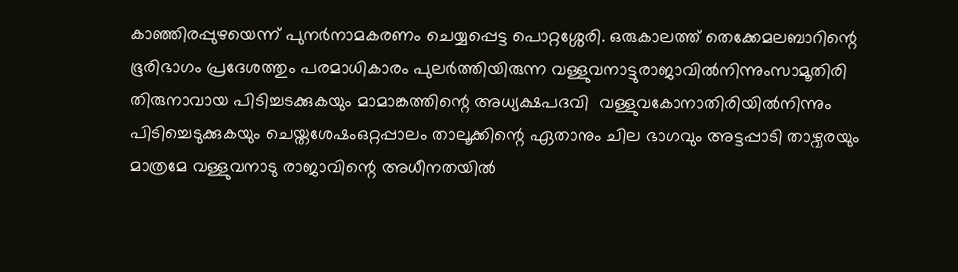കാഞ്ഞിരപ്പുഴയെന്ന് പുനര്‍നാമകരണം ചെയ്യപ്പെട്ട പൊറ്റശ്ശേരി. ഒരുകാലത്ത് തെക്കേമലബാറിന്റെ ഭൂരിഭാഗം പ്രദേശത്തും പരമാധികാരം പുലര്‍ത്തിയിരുന്ന വള്ളുവനാട്ടുരാജാവില്‍നിന്നുംസാമൂതിരി തിരുനാവായ പിടിച്ചടക്കുകയും മാമാങ്കത്തിന്റെ അധ്യക്ഷപദവി  വള്ളുവകോനാതിരിയില്‍നിന്നും പിടിച്ചെടുക്കുകയും ചെയ്തശേഷംഒറ്റപ്പാലം താലൂക്കിന്റെ ഏതാനും ചില ഭാഗവും അട്ടപ്പാടി താഴ്വരയും മാത്രമേ വള്ളുവനാടു രാജാവിന്റെ അധീനതയില്‍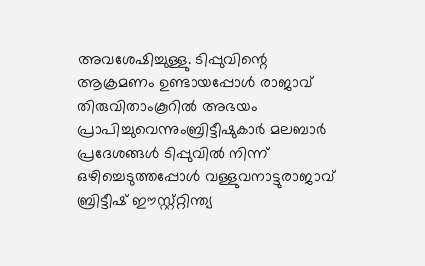അവശേഷിച്ചുള്ളു. ടിപ്പുവിന്റെ ആക്രമണം ഉണ്ടായപ്പോള്‍ രാജാവ് തിരുവിതാംകൂറില്‍ അഭയം പ്രാപിച്ചുവെന്നുംബ്രിട്ടീഷുകാര്‍ മലബാര്‍ പ്രദേശങ്ങള്‍ ടിപ്പുവില്‍ നിന്ന് ഒഴിച്ചെടുത്തപ്പോള്‍ വള്ളുവനാട്ടുരാജാവ് ബ്രിട്ടീഷ് ഈസ്റ്റ്റ്റിന്ത്യ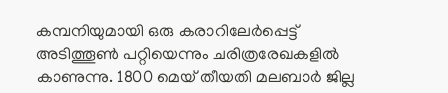കമ്പനിയുമായി ഒരു കരാറിലേര്‍പ്പെട്ട് അടിത്തൂണ്‍ പറ്റിയെന്നും ചരിത്രരേഖകളില്‍ കാണുന്നു. 1800 മെയ് തീയതി മലബാര്‍ ജില്ല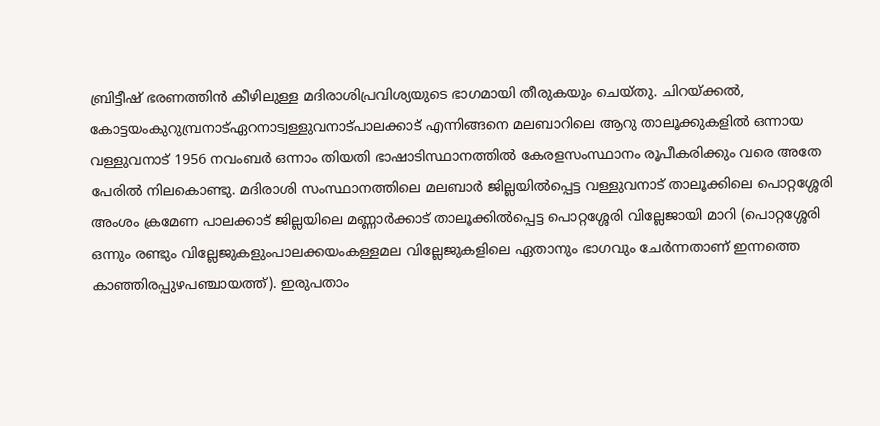ബ്രിട്ടീഷ് ഭരണത്തിന്‍ കീഴിലുള്ള മദിരാശിപ്രവിശ്യയുടെ ഭാഗമായി തീരുകയും ചെയ്തു. ചിറയ്ക്കല്‍, കോട്ടയംകുറുമ്പ്രനാട്ഏറനാട്വള്ളുവനാട്പാലക്കാട് എന്നിങ്ങനെ മലബാറിലെ ആറു താലൂക്കുകളില്‍ ഒന്നായ വള്ളുവനാട് 1956 നവംബര്‍ ഒന്നാം തിയതി ഭാഷാടിസ്ഥാനത്തില്‍ കേരളസംസ്ഥാനം രൂപീകരിക്കും വരെ അതേ പേരില്‍ നിലകൊണ്ടു. മദിരാശി സംസ്ഥാനത്തിലെ മലബാര്‍ ജില്ലയില്‍പ്പെട്ട വള്ളുവനാട് താലൂക്കിലെ പൊറ്റശ്ശേരി അംശം ക്രമേണ പാലക്കാട് ജില്ലയിലെ മണ്ണാര്‍ക്കാട് താലൂക്കില്‍പ്പെട്ട പൊറ്റശ്ശേരി വില്ലേജായി മാറി (പൊറ്റശ്ശേരി ഒന്നും രണ്ടും വില്ലേജുകളുംപാലക്കയംകള്ളമല വില്ലേജുകളിലെ ഏതാനും ഭാഗവും ചേര്‍ന്നതാണ് ഇന്നത്തെ കാഞ്ഞിരപ്പുഴപഞ്ചായത്ത്). ഇരുപതാം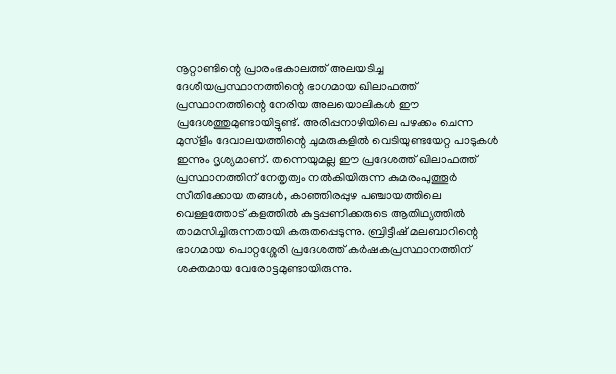നൂറ്റാണ്ടിന്റെ പ്രാരംഭകാലത്ത് അലയടിച്ച ദേശീയപ്രസ്ഥാനത്തിന്റെ ഭാഗമായ ഖിലാഫത്ത് പ്രസ്ഥാനത്തിന്റെ നേരിയ അലയൊലികള്‍ ഈ പ്രദേശത്തുമുണ്ടായിട്ടുണ്ട്. അരിപ്പനാഴിയിലെ പഴക്കം ചെന്ന മുസ്ളീം ദേവാലയത്തിന്റെ ചുമരുകളില്‍ വെടിയുണ്ടയേറ്റ പാടുകള്‍ ഇന്നും ദൃശ്യമാണ്. തന്നെയുമല്ല ഈ പ്രദേശത്ത് ഖിലാഫത്ത് പ്രസ്ഥാനത്തിന് നേതൃത്വം നല്‍കിയിരുന്ന കുമരംപുത്തൂര്‍ സീതിക്കോയ തങ്ങള്‍, കാഞ്ഞിരപ്പുഴ പഞ്ചായത്തിലെ വെള്ളത്തോട് കളത്തില്‍ കുട്ടപ്പണിക്കരുടെ ആതിഥ്യത്തില്‍ താമസിച്ചിരുന്നതായി കരുതപ്പെടുന്നു. ബ്രിട്ടീഷ് മലബാറിന്റെ ഭാഗമായ പൊറ്റശ്ശേരി പ്രദേശത്ത് കര്‍ഷകപ്രസ്ഥാനത്തിന് ശക്തമായ വേരോട്ടമുണ്ടായിരുന്നു.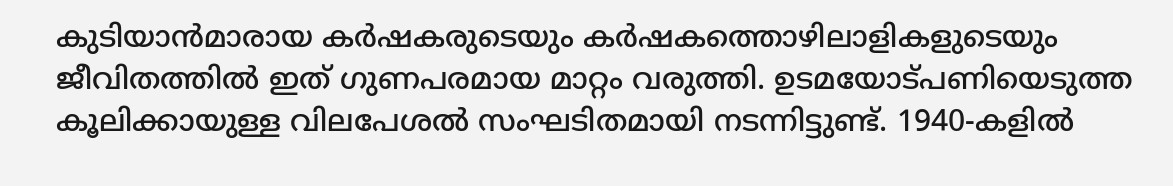കുടിയാന്‍മാരായ കര്‍ഷകരുടെയും കര്‍ഷകത്തൊഴിലാളികളുടെയും ജീവിതത്തില്‍ ഇത് ഗുണപരമായ മാറ്റം വരുത്തി. ഉടമയോട്പണിയെടുത്ത കൂലിക്കായുള്ള വിലപേശല്‍ സംഘടിതമായി നടന്നിട്ടുണ്ട്. 1940-കളില്‍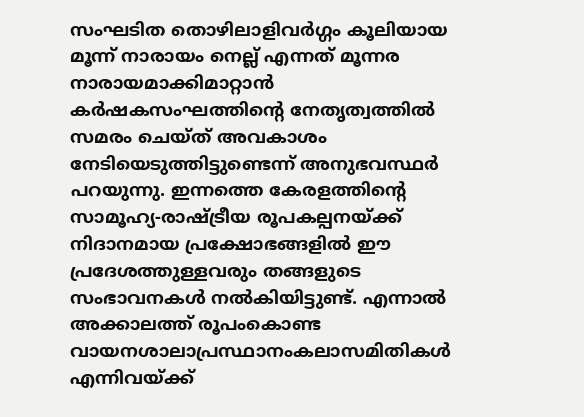സംഘടിത തൊഴിലാളിവര്‍ഗ്ഗം കൂലിയായ മൂന്ന് നാരായം നെല്ല് എന്നത് മൂന്നര നാരായമാക്കിമാറ്റാന്‍ കര്‍ഷകസംഘത്തിന്റെ നേതൃത്വത്തില്‍ സമരം ചെയ്ത് അവകാശം നേടിയെടുത്തിട്ടുണ്ടെന്ന് അനുഭവസ്ഥര്‍ പറയുന്നു. ഇന്നത്തെ കേരളത്തിന്റെ സാമൂഹ്യ-രാഷ്ട്രീയ രൂപകല്പനയ്ക്ക് നിദാനമായ പ്രക്ഷോഭങ്ങളില്‍ ഈ പ്രദേശത്തുള്ളവരും തങ്ങളുടെ സംഭാവനകള്‍ നല്‍കിയിട്ടുണ്ട്. എന്നാല്‍ അക്കാലത്ത് രൂപംകൊണ്ട വായനശാലാപ്രസ്ഥാനംകലാസമിതികള്‍ എന്നിവയ്ക്ക്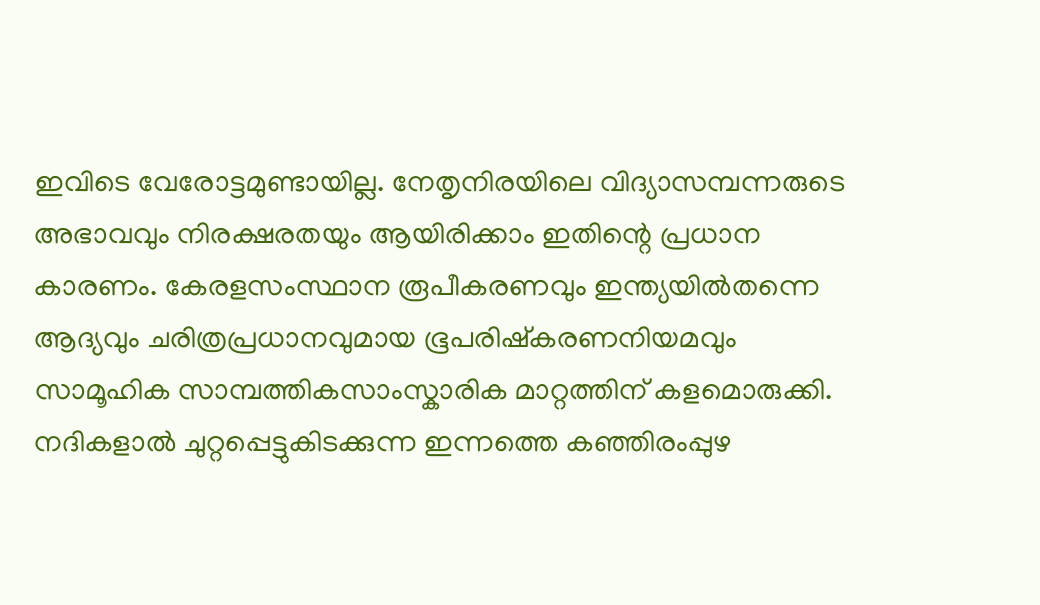ഇവിടെ വേരോട്ടമുണ്ടായില്ല. നേതൃനിരയിലെ വിദ്യാസമ്പന്നരുടെ അഭാവവും നിരക്ഷരതയും ആയിരിക്കാം ഇതിന്റെ പ്രധാന കാരണം. കേരളസംസ്ഥാന രൂപീകരണവും ഇന്ത്യയില്‍തന്നെ ആദ്യവും ചരിത്രപ്രധാനവുമായ ഭൂപരിഷ്കരണനിയമവും സാമൂഹിക സാമ്പത്തികസാംസ്കാരിക മാറ്റത്തിന് കളമൊരുക്കി. നദികളാല്‍ ചുറ്റപ്പെട്ടുകിടക്കുന്ന ഇന്നത്തെ കഞ്ഞിരംപ്പുഴ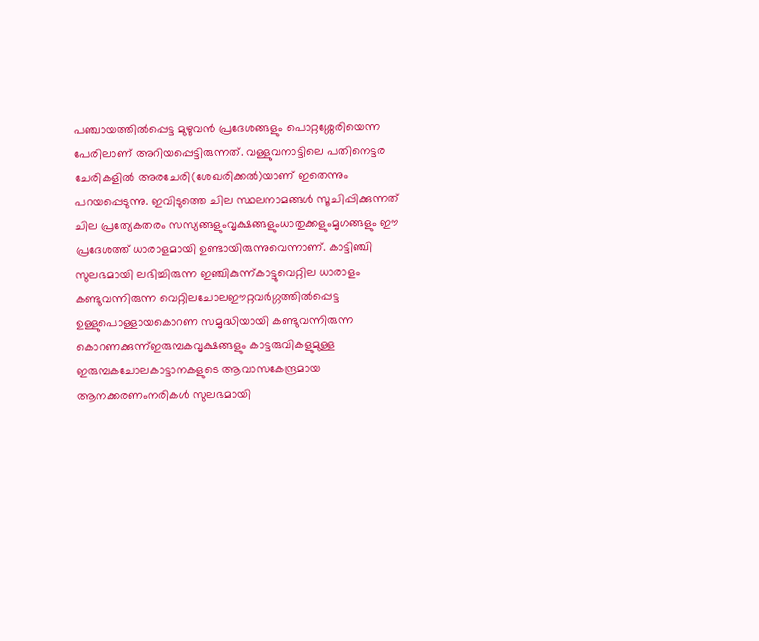പഞ്ചായത്തില്‍പ്പെട്ട മുഴുവന്‍ പ്രദേശങ്ങളും പൊറ്റശ്ശേരിയെന്ന പേരിലാണ് അറിയപ്പെട്ടിരുന്നത്. വള്ളുവനാട്ടിലെ പതിനെട്ടര ചേരികളില്‍ അരചേരി(ശേഖരിക്കല്‍)യാണ് ഇതെന്നും പറയപ്പെടുന്നു. ഇവിടുത്തെ ചില സ്ഥലനാമങ്ങള്‍ സൂചിപ്പിക്കുന്നത് ചില പ്രത്യേകതരം സസ്യങ്ങളുംവൃക്ഷങ്ങളുംധാതുക്കളുംമൃഗങ്ങളും ഈ പ്രദേശത്ത് ധാരാളമായി ഉണ്ടായിരുന്നുവെന്നാണ്. കാട്ടിഞ്ചി സുലഭമായി ലഭിച്ചിരുന്ന ഇഞ്ചികുന്ന്കാട്ടുവെറ്റില ധാരാളം കണ്ടുവന്നിരുന്ന വെറ്റിലചോലഈറ്റവര്‍ഗ്ഗത്തില്‍പ്പെട്ട ഉള്ളുപൊള്ളായകൊറണ സമൃദ്ധിയായി കണ്ടുവന്നിരുന്ന കൊറണക്കുന്ന്ഇരുമ്പകവൃക്ഷങ്ങളും കാട്ടരുവികളുമുള്ള ഇരുമ്പകചോലകാട്ടാനകളുടെ ആവാസകേന്ദ്രമായ ആനക്കരണംനരികള്‍ സുലഭമായി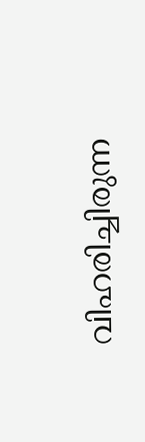വിഹരിച്ചിരുന്ന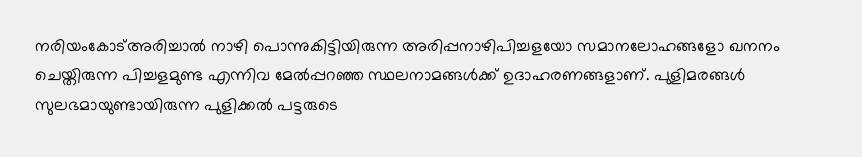നരിയംകോട്അരിച്ചാല്‍ നാഴി പൊന്നുകിട്ടിയിരുന്ന അരിപ്പനാഴിപിച്ചളയോ സമാനലോഹങ്ങളോ ഖനനം ചെയ്തിരുന്ന പിച്ചളമുണ്ട എന്നിവ മേല്‍പ്പറഞ്ഞ സ്ഥലനാമങ്ങള്‍ക്ക് ഉദാഹരണങ്ങളാണ്. പുളിമരങ്ങള്‍ സുലഭമായുണ്ടായിരുന്ന പുളിക്കല്‍ പട്ടരുടെ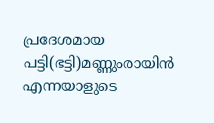പ്രദേശമായ പട്ടി(ഭട്ടി)മണ്ണുംരായിന്‍ എന്നയാളുടെ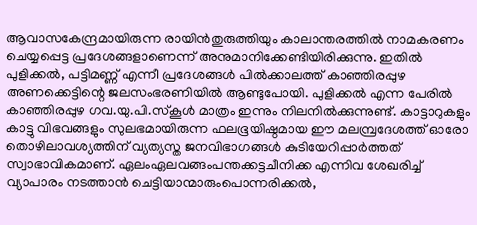ആവാസകേന്ദ്രമായിരുന്ന രായിന്‍തുരുത്തിയും കാലാന്തരത്തില്‍ നാമകരണം ചെയ്യപ്പെട്ട പ്രദേശങ്ങളാണെന്ന് അനുമാനിക്കേണ്ടിയിരിക്കുന്നു. ഇതില്‍ പുളിക്കല്‍, പട്ടിമണ്ണ് എന്നീ പ്രദേശങ്ങള്‍ പില്‍ക്കാലത്ത് കാഞ്ഞിരപ്പുഴ അണക്കെട്ടിന്റെ ജലസംഭരണിയില്‍ ആണ്ടുപോയി. പുളിക്കല്‍ എന്ന പേരില്‍ കാഞ്ഞിരപ്പുഴ ഗവ.യു.പി.സ്കൂള്‍ മാത്രം ഇന്നും നിലനില്‍ക്കുന്നുണ്ട്. കാട്ടാറുകളും കാട്ടു വിഭവങ്ങളും സുലഭമായിരുന്ന ഫലഭൂയിഷ്ഠമായ ഈ മലമ്പ്രദേശത്ത് ഓരോ തൊഴിലാവശ്യത്തിന് വ്യത്യസ്ത ജനവിഭാഗങ്ങള്‍ കുടിയേറിപ്പാര്‍ത്തത് സ്വാഭാവികമാണ്. ഏലംഏലവങ്ങംപന്തക്കട്ടചീനിക്ക എന്നിവ ശേഖരിച്ച് വ്യാപാരം നടത്താന്‍ ചെട്ടിയാന്മാരുംപൊന്നരിക്കല്‍,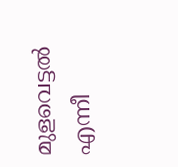മുളവെട്ടല്‍ എന്നീ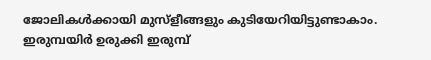ജോലികള്‍ക്കായി മുസ്ളീങ്ങളും കുടിയേറിയിട്ടുണ്ടാകാം. ഇരുമ്പയിര്‍ ഉരുക്കി ഇരുമ്പ്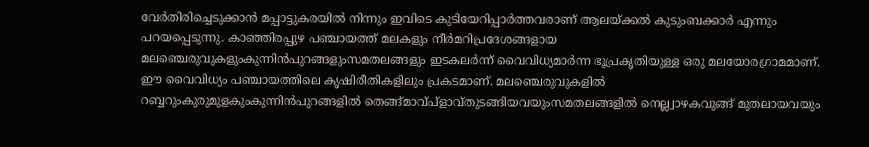വേര്‍തിരിച്ചെടുക്കാന്‍ മപ്പാട്ടുകരയില്‍ നിന്നും ഇവിടെ കുടിയേറിപ്പാര്‍ത്തവരാണ് ആലയ്ക്കല്‍ കുടുംബക്കാര്‍ എന്നും പറയപ്പെടുന്നു. കാഞ്ഞിരപ്പുഴ പഞ്ചായത്ത് മലകളും നീര്‍മറിപ്രദേശങ്ങളായ മലഞ്ചെരുവുകളുംകുന്നിന്‍പുറങ്ങളുംസമതലങ്ങളും ഇടകലര്‍ന്ന് വൈവിധ്യമാര്‍ന്ന ഭൂപ്രകൃതിയുള്ള ഒരു മലയോരഗ്രാമമാണ്. ഈ വൈവിധ്യം പഞ്ചായത്തിലെ കൃഷിരീതികളിലും പ്രകടമാണ്. മലഞ്ചെരുവുകളില്‍ റബ്ബറുംകുരുമുളകുംകുന്നിന്‍പുറങ്ങളില്‍ തെങ്ങ്മാവ്പ്ളാവ്തുടങ്ങിയവയുംസമതലങ്ങളില്‍ നെല്ല്വാഴകവുങ്ങ് മുതലായവയും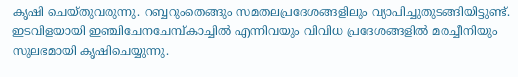കൃഷി ചെയ്തുവരുന്നു. റബ്ബറുംതെങ്ങും സമതലപ്രദേശങ്ങളിലും വ്യാപിച്ചുതുടങ്ങിയിട്ടുണ്ട്. ഇടവിളയായി ഇഞ്ചിചേനചേമ്പ്കാച്ചില്‍ എന്നിവയും വിവിധ പ്രദേശങ്ങളില്‍ മരച്ചീനിയും സുലഭമായി കൃഷിചെയ്യുന്നു.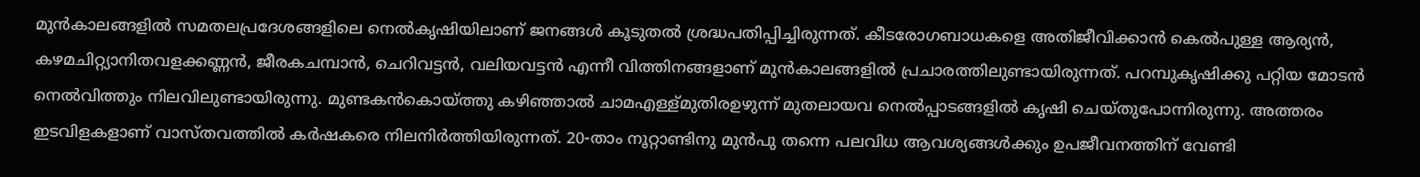മുന്‍കാലങ്ങളില്‍ സമതലപ്രദേശങ്ങളിലെ നെല്‍കൃഷിയിലാണ് ജനങ്ങള്‍ കൂടുതല്‍ ശ്രദ്ധപതിപ്പിച്ചിരുന്നത്. കീടരോഗബാധകളെ അതിജീവിക്കാന്‍ കെല്‍പുള്ള ആര്യന്‍, കഴമചിറ്റ്യാനിതവളക്കണ്ണന്‍, ജീരകചമ്പാന്‍, ചെറിവട്ടന്‍, വലിയവട്ടന്‍ എന്നീ വിത്തിനങ്ങളാണ് മുന്‍കാലങ്ങളില്‍ പ്രചാരത്തിലുണ്ടായിരുന്നത്. പറമ്പുകൃഷിക്കു പറ്റിയ മോടന്‍ നെല്‍വിത്തും നിലവിലുണ്ടായിരുന്നു. മുണ്ടകന്‍കൊയ്ത്തു കഴിഞ്ഞാല്‍ ചാമഎള്ള്മുതിരഉഴുന്ന് മുതലായവ നെല്‍പ്പാടങ്ങളില്‍ കൃഷി ചെയ്തുപോന്നിരുന്നു. അത്തരം ഇടവിളകളാണ് വാസ്തവത്തില്‍ കര്‍ഷകരെ നിലനിര്‍ത്തിയിരുന്നത്. 20-താം നൂറ്റാണ്ടിനു മുന്‍പു തന്നെ പലവിധ ആവശ്യങ്ങള്‍ക്കും ഉപജീവനത്തിന് വേണ്ടി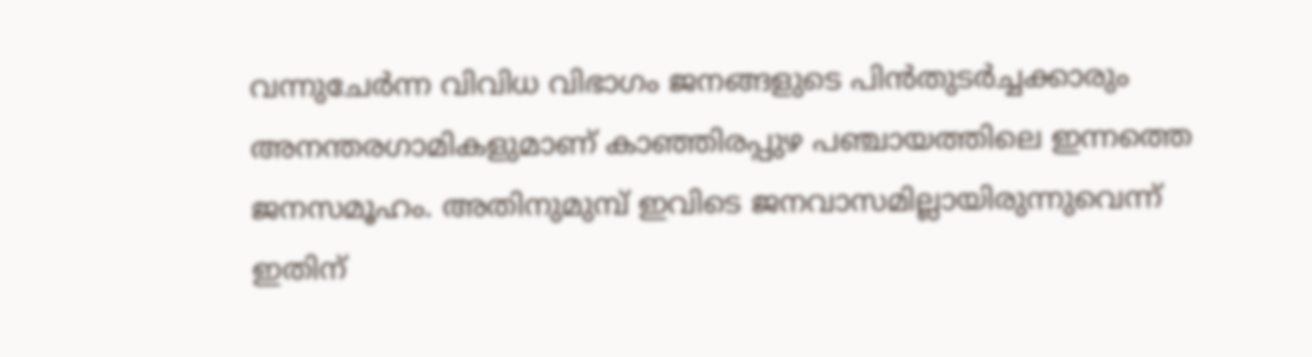വന്നുചേര്‍ന്ന വിവിധ വിഭാഗം ജനങ്ങളുടെ പിന്‍തുടര്‍ച്ചക്കാരും അനന്തരഗാമികളുമാണ് കാഞ്ഞിരപ്പുഴ പഞ്ചായത്തിലെ ഇന്നത്തെ ജനസമൂഹം. അതിനുമുമ്പ് ഇവിടെ ജനവാസമില്ലായിരുന്നുവെന്ന് ഇതിന്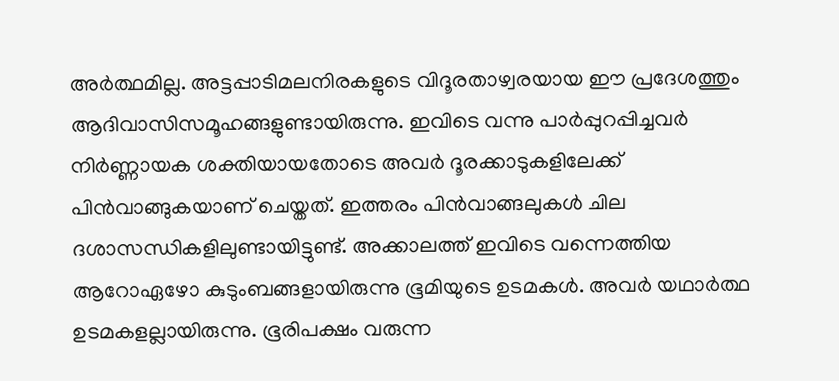അര്‍ത്ഥമില്ല. അട്ടപ്പാടിമലനിരകളുടെ വിദൂരതാഴ്വരയായ ഈ പ്രദേശത്തും ആദിവാസിസമൂഹങ്ങളുണ്ടായിരുന്നു. ഇവിടെ വന്നു പാര്‍പ്പുറപ്പിച്ചവര്‍ നിര്‍ണ്ണായക ശക്തിയായതോടെ അവര്‍ ദൂരക്കാടുകളിലേക്ക് പിന്‍വാങ്ങുകയാണ് ചെയ്തത്. ഇത്തരം പിന്‍വാങ്ങലുകള്‍ ചില ദശാസന്ധികളിലുണ്ടായിട്ടുണ്ട്. അക്കാലത്ത് ഇവിടെ വന്നെത്തിയ ആറോഏഴോ കുടുംബങ്ങളായിരുന്നു ഭൂമിയുടെ ഉടമകള്‍. അവര്‍ യഥാര്‍ത്ഥ ഉടമകളല്ലായിരുന്നു. ഭൂരിപക്ഷം വരുന്ന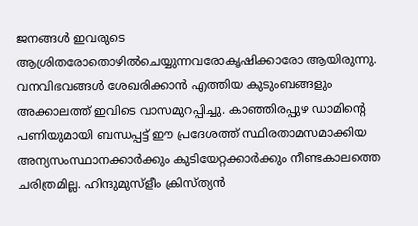ജനങ്ങള്‍ ഇവരുടെ ആശ്രിതരോതൊഴില്‍ചെയ്യുന്നവരോകൃഷിക്കാരോ ആയിരുന്നു. വനവിഭവങ്ങള്‍ ശേഖരിക്കാന്‍ എത്തിയ കുടുംബങ്ങളും അക്കാലത്ത് ഇവിടെ വാസമുറപ്പിച്ചു. കാഞ്ഞിരപ്പുഴ ഡാമിന്റെ പണിയുമായി ബന്ധപ്പട്ട് ഈ പ്രദേശത്ത് സ്ഥിരതാമസമാക്കിയ അന്യസംസ്ഥാനക്കാര്‍ക്കും കുടിയേറ്റക്കാര്‍ക്കും നീണ്ടകാലത്തെ ചരിത്രമില്ല. ഹിന്ദുമുസ്ളീം ക്രിസ്ത്യന്‍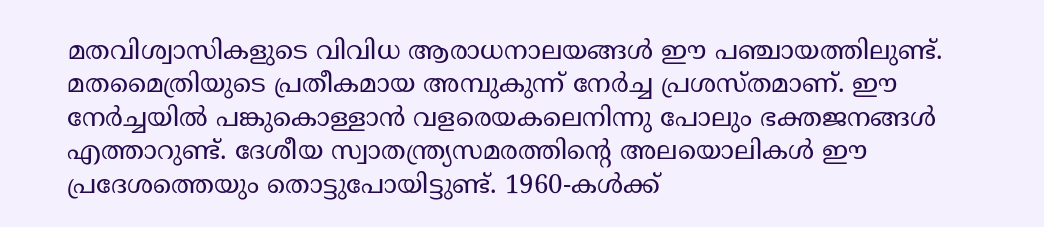മതവിശ്വാസികളുടെ വിവിധ ആരാധനാലയങ്ങള്‍ ഈ പഞ്ചായത്തിലുണ്ട്. മതമൈത്രിയുടെ പ്രതീകമായ അമ്പുകുന്ന് നേര്‍ച്ച പ്രശസ്തമാണ്. ഈ നേര്‍ച്ചയില്‍ പങ്കുകൊള്ളാന്‍ വളരെയകലെനിന്നു പോലും ഭക്തജനങ്ങള്‍ എത്താറുണ്ട്. ദേശീയ സ്വാതന്ത്ര്യസമരത്തിന്റെ അലയൊലികള്‍ ഈ പ്രദേശത്തെയും തൊട്ടുപോയിട്ടുണ്ട്. 1960-കള്‍ക്ക്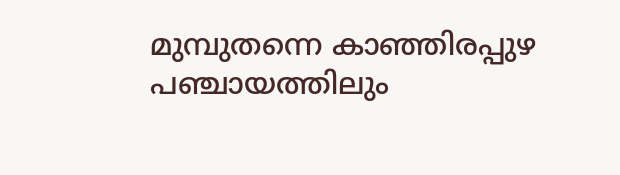മുമ്പുതന്നെ കാഞ്ഞിരപ്പുഴ പഞ്ചായത്തിലും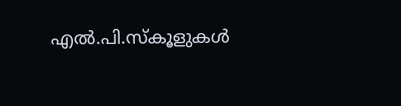എല്‍.പി.സ്കൂളുകള്‍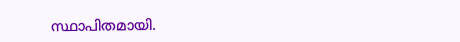സ്ഥാപിതമായി.